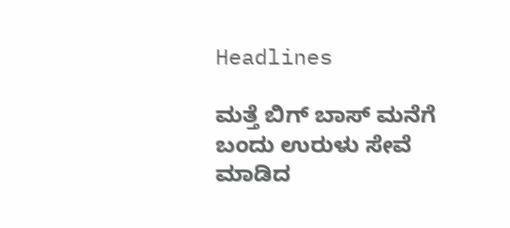Headlines

ಮತ್ತೆ ಬಿಗ್ ಬಾಸ್ ಮನೆಗೆ ಬಂದು ಉರುಳು ಸೇವೆ ಮಾಡಿದ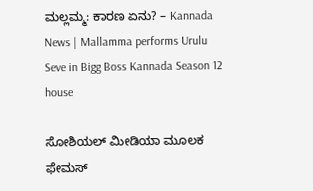ಮಲ್ಲಮ್ಮ: ಕಾರಣ ಏನು? – Kannada News | Mallamma performs Urulu Seve in Bigg Boss Kannada Season 12 house

ಸೋಶಿಯಲ್ ಮೀಡಿಯಾ ಮೂಲಕ ಫೇಮಸ್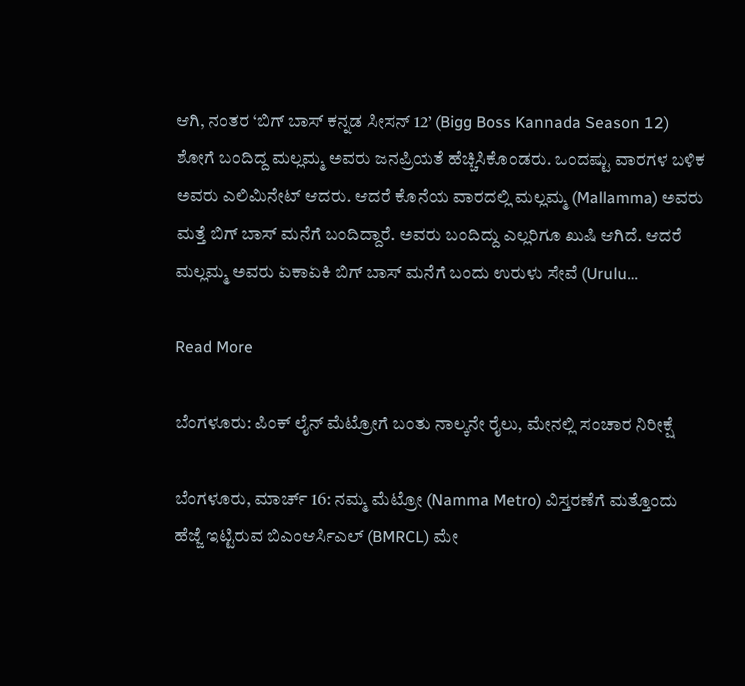ಆಗಿ, ನಂತರ ‘ಬಿಗ್ ಬಾಸ್ ಕನ್ನಡ ಸೀಸನ್ 12’ (Bigg Boss Kannada Season 12) ಶೋಗೆ ಬಂದಿದ್ದ ಮಲ್ಲಮ್ಮ ಅವರು ಜನಪ್ರಿಯತೆ ಹೆಚ್ಚಿಸಿಕೊಂಡರು. ಒಂದಷ್ಟು ವಾರಗಳ ಬಳಿಕ ಅವರು ಎಲಿಮಿನೇಟ್ ಆದರು. ಆದರೆ ಕೊನೆಯ ವಾರದಲ್ಲಿ ಮಲ್ಲಮ್ಮ (Mallamma) ಅವರು ಮತ್ತೆ ಬಿಗ್ ಬಾಸ್ ಮನೆಗೆ ಬಂದಿದ್ದಾರೆ. ಅವರು ಬಂದಿದ್ದು ಎಲ್ಲರಿಗೂ ಖುಷಿ ಆಗಿದೆ. ಆದರೆ ಮಲ್ಲಮ್ಮ ಅವರು ಏಕಾಏಕಿ ಬಿಗ್ ಬಾಸ್ ಮನೆಗೆ ಬಂದು ಉರುಳು ಸೇವೆ (Urulu…

Read More

ಬೆಂಗಳೂರು: ಪಿಂಕ್ ಲೈನ್ ಮೆಟ್ರೋಗೆ ಬಂತು ನಾಲ್ಕನೇ ರೈಲು, ಮೇನಲ್ಲಿ ಸಂಚಾರ ನಿರೀಕ್ಷೆ

ಬೆಂಗಳೂರು, ಮಾರ್ಚ್ 16: ನಮ್ಮ ಮೆಟ್ರೋ (Namma Metro) ವಿಸ್ತರಣೆಗೆ ಮತ್ತೊಂದು ಹೆಜ್ಜೆ ಇಟ್ಟಿರುವ ಬಿಎಂಆರ್ಸಿಎಲ್ (BMRCL) ಮೇ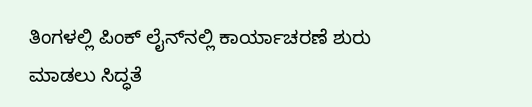ತಿಂಗಳಲ್ಲಿ ಪಿಂಕ್ ಲೈನ್‌ನಲ್ಲಿ ಕಾರ್ಯಾಚರಣೆ ಶುರು ಮಾಡಲು ಸಿದ್ಧತೆ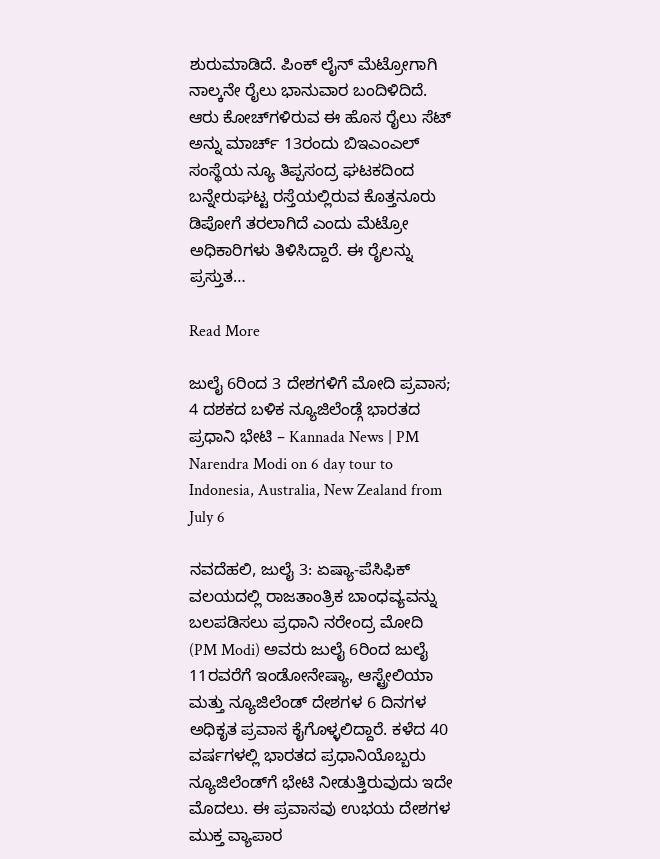ಶುರುಮಾಡಿದೆ. ಪಿಂಕ್ ಲೈನ್‌ ಮೆಟ್ರೋಗಾಗಿ ನಾಲ್ಕನೇ ರೈಲು ಭಾನುವಾರ ಬಂದಿಳಿದಿದೆ. ಆರು ಕೋಚ್‌ಗಳಿರುವ ಈ ಹೊಸ ರೈಲು ಸೆಟ್‌ ಅನ್ನು ಮಾರ್ಚ್‌ 13ರಂದು ಬಿಇಎಂಎಲ್ ಸಂಸ್ಥೆಯ ನ್ಯೂ ತಿಪ್ಪಸಂದ್ರ ಘಟಕದಿಂದ ಬನ್ನೇರುಘಟ್ಟ ರಸ್ತೆಯಲ್ಲಿರುವ ಕೊತ್ತನೂರು ಡಿಪೋಗೆ ತರಲಾಗಿದೆ ಎಂದು ಮೆಟ್ರೋ ಅಧಿಕಾರಿಗಳು ತಿಳಿಸಿದ್ದಾರೆ. ಈ ರೈಲನ್ನು ಪ್ರಸ್ತುತ…

Read More

ಜುಲೈ 6ರಿಂದ 3 ದೇಶಗಳಿಗೆ ಮೋದಿ ಪ್ರವಾಸ; 4 ದಶಕದ ಬಳಿಕ ನ್ಯೂಜಿಲೆಂಡ್ಗೆ ಭಾರತದ ಪ್ರಧಾನಿ ಭೇಟಿ – Kannada News | PM Narendra Modi on 6 day tour to Indonesia, Australia, New Zealand from July 6

ನವದೆಹಲಿ, ಜುಲೈ 3: ಏಷ್ಯಾ-ಪೆಸಿಫಿಕ್ ವಲಯದಲ್ಲಿ ರಾಜತಾಂತ್ರಿಕ ಬಾಂಧವ್ಯವನ್ನು ಬಲಪಡಿಸಲು ಪ್ರಧಾನಿ ನರೇಂದ್ರ ಮೋದಿ (PM Modi) ಅವರು ಜುಲೈ 6ರಿಂದ ಜುಲೈ 11ರವರೆಗೆ ಇಂಡೋನೇಷ್ಯಾ, ಆಸ್ಟ್ರೇಲಿಯಾ ಮತ್ತು ನ್ಯೂಜಿಲೆಂಡ್ ದೇಶಗಳ 6 ದಿನಗಳ ಅಧಿಕೃತ ಪ್ರವಾಸ ಕೈಗೊಳ್ಳಲಿದ್ದಾರೆ. ಕಳೆದ 40 ವರ್ಷಗಳಲ್ಲಿ ಭಾರತದ ಪ್ರಧಾನಿಯೊಬ್ಬರು ನ್ಯೂಜಿಲೆಂಡ್‌ಗೆ ಭೇಟಿ ನೀಡುತ್ತಿರುವುದು ಇದೇ ಮೊದಲು. ಈ ಪ್ರವಾಸವು ಉಭಯ ದೇಶಗಳ ಮುಕ್ತ ವ್ಯಾಪಾರ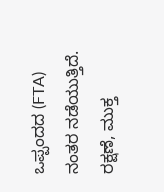ಒಪ್ಪಂದದ (FTA) ನಂತರ ನಡೆಯುತ್ತಿದೆ. ರಕ್ಷಣೆ, ಮುಕ್ತ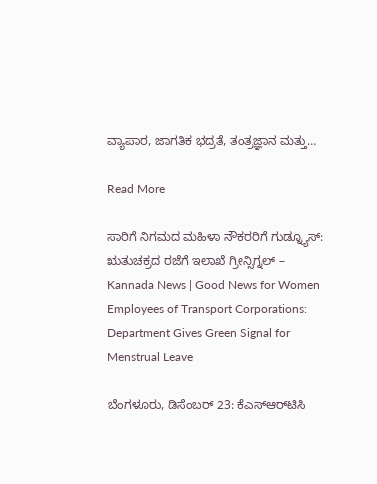ವ್ಯಾಪಾರ, ಜಾಗತಿಕ ಭದ್ರತೆ, ತಂತ್ರಜ್ಞಾನ ಮತ್ತು…

Read More

ಸಾರಿಗೆ ನಿಗಮದ ಮಹಿಳಾ ನೌಕರರಿಗೆ ಗುಡ್ನ್ಯೂಸ್: ಋತುಚಕ್ರದ ರಜೆಗೆ ಇಲಾಖೆ ಗ್ರೀನ್ಸಿಗ್ನಲ್ – Kannada News | Good News for Women Employees of Transport Corporations: Department Gives Green Signal for Menstrual Leave

ಬೆಂಗಳೂರು, ಡಿಸೆಂಬರ್ 23: ಕೆಎಸ್‌ಆರ್‌ಟಿಸಿ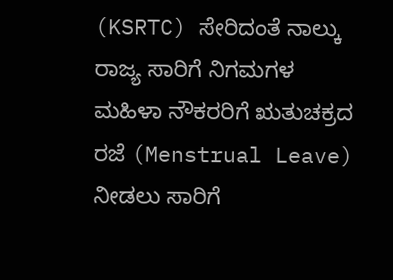(KSRTC) ಸೇರಿದಂತೆ ನಾಲ್ಕು ರಾಜ್ಯ ಸಾರಿಗೆ ನಿಗಮಗಳ ಮಹಿಳಾ ನೌಕರರಿಗೆ ಋತುಚಕ್ರದ ರಜೆ (Menstrual Leave) ನೀಡಲು ಸಾರಿಗೆ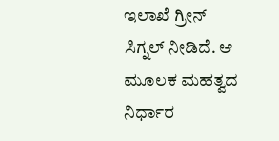ಇಲಾಖೆ ಗ್ರೀನ್ ಸಿಗ್ನಲ್ ನೀಡಿದೆ. ಆ ಮೂಲಕ ಮಹತ್ವದ ನಿರ್ಧಾರ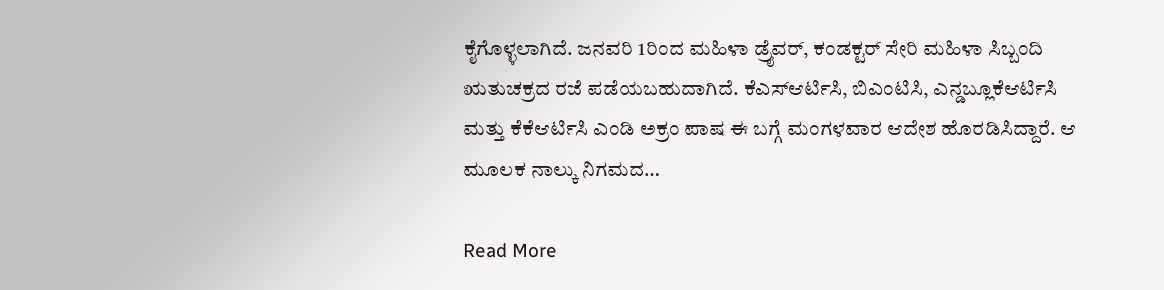ಕೈಗೊಳ್ಳಲಾಗಿದೆ. ಜನವರಿ 1ರಿಂದ ಮಹಿಳಾ ಡ್ರೈವರ್, ಕಂಡಕ್ಟರ್ ಸೇರಿ ಮಹಿಳಾ ಸಿಬ್ಬಂದಿ ಋತುಚಕ್ರದ ರಜೆ ಪಡೆಯಬಹುದಾಗಿದೆ. ಕೆಎಸ್ಆರ್ಟಿಸಿ, ಬಿಎಂಟಿಸಿ, ಎನ್ಡಬ್ಲೂಕೆಆರ್ಟಿಸಿ ಮತ್ತು ಕೆಕೆಆರ್ಟಿಸಿ ಎಂಡಿ ಅಕ್ರಂ ಪಾಷ ಈ ಬಗ್ಗೆ ಮಂಗಳವಾರ ಆದೇಶ ಹೊರಡಿಸಿದ್ದಾರೆ. ಆ ಮೂಲಕ ನಾಲ್ಕು ನಿಗಮದ…

Read More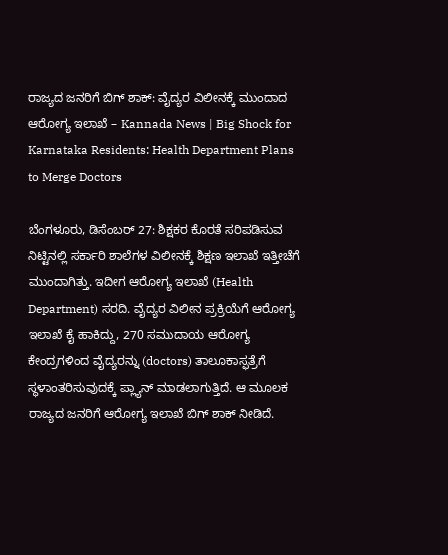ರಾಜ್ಯದ ಜನರಿಗೆ ಬಿಗ್ ಶಾಕ್: ವೈದ್ಯರ ವಿಲೀನಕ್ಕೆ ಮುಂದಾದ ಆರೋಗ್ಯ ಇಲಾಖೆ – Kannada News | Big Shock for Karnataka Residents: Health Department Plans to Merge Doctors

ಬೆಂಗಳೂರು, ಡಿಸೆಂಬರ್ 27: ಶಿಕ್ಷಕರ ಕೊರತೆ ಸರಿಪಡಿಸುವ ನಿಟ್ಟಿನಲ್ಲಿ ಸರ್ಕಾರಿ ಶಾಲೆಗಳ ವಿಲೀನಕ್ಕೆ ಶಿಕ್ಷಣ ಇಲಾಖೆ ಇತ್ತೀಚೆಗೆ ಮುಂದಾಗಿತ್ತು. ಇದೀಗ ಆರೋಗ್ಯ ಇಲಾಖೆ (Health Department) ಸರದಿ. ವೈದ್ಯರ ವಿಲೀನ ಪ್ರಕ್ರಿಯೆಗೆ ಆರೋಗ್ಯ ಇಲಾಖೆ ಕೈ ಹಾಕಿದ್ದು, 270 ಸಮುದಾಯ ಆರೋಗ್ಯ ಕೇಂದ್ರಗಳಿಂದ ವೈದ್ಯರನ್ನು (doctors) ತಾಲೂಕಾಸ್ಫತ್ರೆಗೆ ಸ್ಥಳಾಂತರಿಸುವುದಕ್ಕೆ ಪ್ಲ್ಯಾನ್ ಮಾಡಲಾಗುತ್ತಿದೆ. ಆ ಮೂಲಕ ರಾಜ್ಯದ ಜನರಿಗೆ ಆರೋಗ್ಯ ಇಲಾಖೆ ಬಿಗ್ ಶಾಕ್ ನೀಡಿದೆ.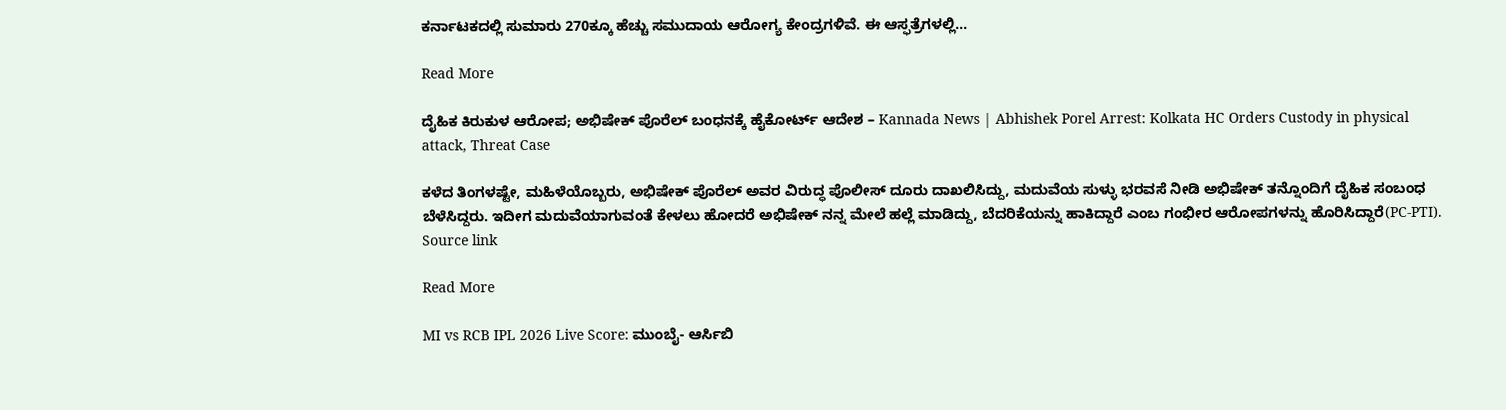ಕರ್ನಾಟಕದಲ್ಲಿ ಸುಮಾರು 270ಕ್ಕೂ ಹೆಚ್ಚು ಸಮುದಾಯ ಆರೋಗ್ಯ ಕೇಂದ್ರಗಳಿವೆ. ಈ ಆಸ್ಫತ್ರೆಗಳಲ್ಲಿ…

Read More

ದೈಹಿಕ ಕಿರುಕುಳ ಆರೋಪ; ಅಭಿಷೇಕ್ ಪೊರೆಲ್ ಬಂಧನಕ್ಕೆ ಹೈಕೋರ್ಟ್ ಆದೇಶ – Kannada News | Abhishek Porel Arrest: Kolkata HC Orders Custody in physical attack, Threat Case

ಕಳೆದ ತಿಂಗಳಷ್ಟೇ, ಮಹಿಳೆಯೊಬ್ಬರು, ಅಭಿಷೇಕ್ ಪೊರೆಲ್ ಅವರ ವಿರುದ್ಧ ಪೊಲೀಸ್ ದೂರು ದಾಖಲಿಸಿದ್ದು, ಮದುವೆಯ ಸುಳ್ಳು ಭರವಸೆ ನೀಡಿ ಅಭಿಷೇಕ್ ತನ್ನೊಂದಿಗೆ ದೈಹಿಕ ಸಂಬಂಧ ಬೆಳೆಸಿದ್ದರು. ಇದೀಗ ಮದುವೆಯಾಗುವಂತೆ ಕೇಳಲು ಹೋದರೆ ಅಭಿಷೇಕ್ ನನ್ನ ಮೇಲೆ ಹಲ್ಲೆ ಮಾಡಿದ್ದು, ಬೆದರಿಕೆಯನ್ನು ಹಾಕಿದ್ದಾರೆ ಎಂಬ ಗಂಭೀರ ಆರೋಪಗಳನ್ನು ಹೊರಿಸಿದ್ದಾರೆ(PC-PTI). Source link

Read More

MI vs RCB IPL 2026 Live Score: ಮುಂಬೈ- ಆರ್ಸಿಬಿ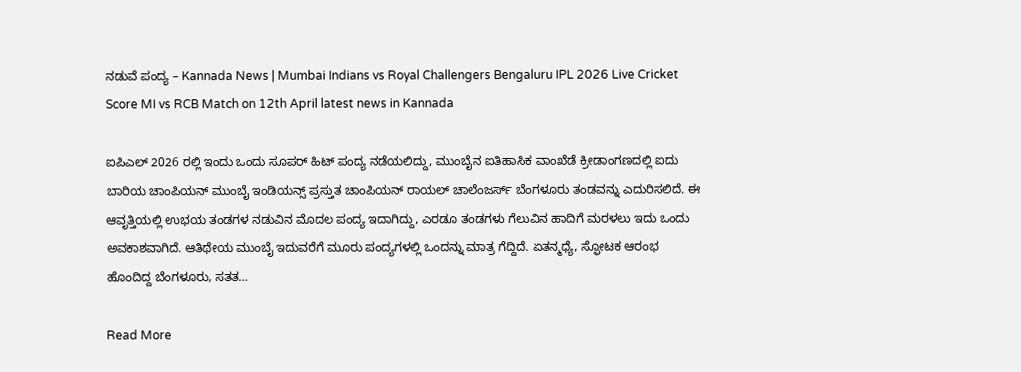ನಡುವೆ ಪಂದ್ಯ – Kannada News | Mumbai Indians vs Royal Challengers Bengaluru IPL 2026 Live Cricket Score MI vs RCB Match on 12th April latest news in Kannada

ಐಪಿಎಲ್ 2026 ರಲ್ಲಿ ಇಂದು ಒಂದು ಸೂಪರ್ ಹಿಟ್ ಪಂದ್ಯ ನಡೆಯಲಿದ್ದು, ಮುಂಬೈನ ಐತಿಹಾಸಿಕ ವಾಂಖೆಡೆ ಕ್ರೀಡಾಂಗಣದಲ್ಲಿ ಐದು ಬಾರಿಯ ಚಾಂಪಿಯನ್ ಮುಂಬೈ ಇಂಡಿಯನ್ಸ್ ಪ್ರಸ್ತುತ ಚಾಂಪಿಯನ್ ರಾಯಲ್ ಚಾಲೆಂಜರ್ಸ್ ಬೆಂಗಳೂರು ತಂಡವನ್ನು ಎದುರಿಸಲಿದೆ. ಈ ಆವೃತ್ತಿಯಲ್ಲಿ ಉಭಯ ತಂಡಗಳ ನಡುವಿನ ಮೊದಲ ಪಂದ್ಯ ಇದಾಗಿದ್ದು, ಎರಡೂ ತಂಡಗಳು ಗೆಲುವಿನ ಹಾದಿಗೆ ಮರಳಲು ಇದು ಒಂದು ಅವಕಾಶವಾಗಿದೆ. ಆತಿಥೇಯ ಮುಂಬೈ ಇದುವರೆಗೆ ಮೂರು ಪಂದ್ಯಗಳಲ್ಲಿ ಒಂದನ್ನು ಮಾತ್ರ ಗೆದ್ದಿದೆ. ಏತನ್ಮಧ್ಯೆ, ಸ್ಫೋಟಕ ಆರಂಭ ಹೊಂದಿದ್ದ ಬೆಂಗಳೂರು, ಸತತ…

Read More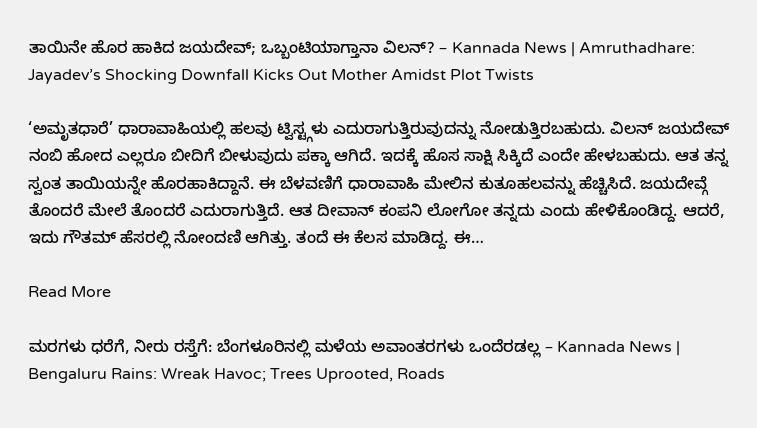ತಾಯಿನೇ ಹೊರ ಹಾಕಿದ ಜಯದೇವ್; ಒಬ್ಬಂಟಿಯಾಗ್ತಾನಾ ವಿಲನ್? – Kannada News | Amruthadhare: Jayadev’s Shocking Downfall Kicks Out Mother Amidst Plot Twists

‘ಅಮೃತಧಾರೆ’ ಧಾರಾವಾಹಿಯಲ್ಲಿ ಹಲವು ಟ್ವಿಸ್ಟ್ಗಳು ಎದುರಾಗುತ್ತಿರುವುದನ್ನು ನೋಡುತ್ತಿರಬಹುದು. ವಿಲನ್ ಜಯದೇವ್ ನಂಬಿ ಹೋದ ಎಲ್ಲರೂ ಬೀದಿಗೆ ಬೀಳುವುದು ಪಕ್ಕಾ ಆಗಿದೆ. ಇದಕ್ಕೆ ಹೊಸ ಸಾಕ್ಷಿ ಸಿಕ್ಕಿದೆ ಎಂದೇ ಹೇಳಬಹುದು. ಆತ ತನ್ನ ಸ್ವಂತ ತಾಯಿಯನ್ನೇ ಹೊರಹಾಕಿದ್ದಾನೆ. ಈ ಬೆಳವಣಿಗೆ ಧಾರಾವಾಹಿ ಮೇಲಿನ ಕುತೂಹಲವನ್ನು ಹೆಚ್ಚಿಸಿದೆ. ಜಯದೇವ್ಗೆ ತೊಂದರೆ ಮೇಲೆ ತೊಂದರೆ ಎದುರಾಗುತ್ತಿದೆ. ಆತ ದೀವಾನ್ ಕಂಪನಿ ಲೋಗೋ ತನ್ನದು ಎಂದು ಹೇಳಿಕೊಂಡಿದ್ದ. ಆದರೆ, ಇದು ಗೌತಮ್ ಹೆಸರಲ್ಲಿ ನೋಂದಣಿ ಆಗಿತ್ತು. ತಂದೆ ಈ ಕೆಲಸ ಮಾಡಿದ್ದ. ಈ…

Read More

ಮರಗಳು ಧರೆಗೆ, ನೀರು ರಸ್ತೆಗೆ: ಬೆಂಗಳೂರಿನಲ್ಲಿ ಮಳೆಯ ಅವಾಂತರಗಳು ಒಂದೆರಡಲ್ಲ – Kannada News | Bengaluru Rains: Wreak Havoc; Trees Uprooted, Roads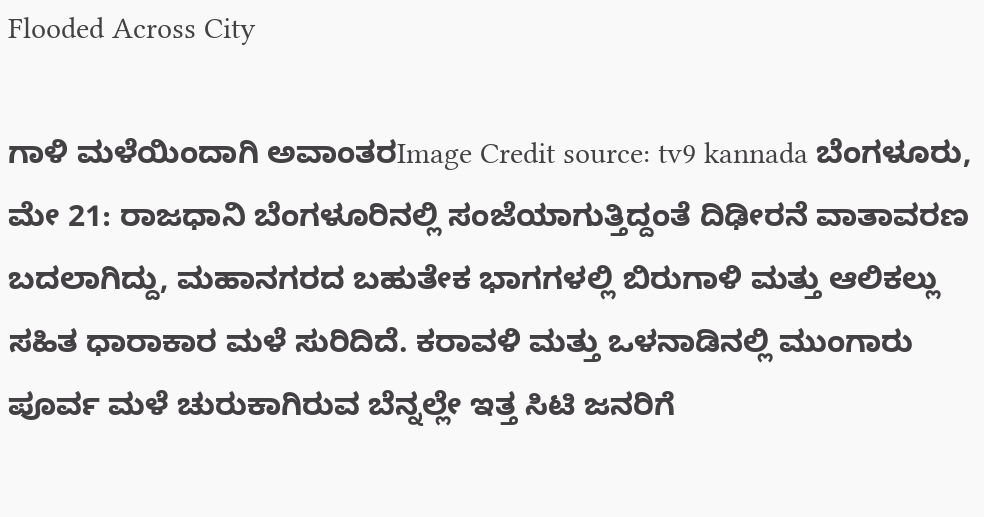Flooded Across City

ಗಾಳಿ ಮಳೆಯಿಂದಾಗಿ ಅವಾಂತರImage Credit source: tv9 kannada ಬೆಂಗಳೂರು, ಮೇ 21: ರಾಜಧಾನಿ ಬೆಂಗಳೂರಿನಲ್ಲಿ ಸಂಜೆಯಾಗುತ್ತಿದ್ದಂತೆ ದಿಢೀರನೆ ವಾತಾವರಣ ಬದಲಾಗಿದ್ದು, ಮಹಾನಗರದ ಬಹುತೇಕ ಭಾಗಗಳಲ್ಲಿ ಬಿರುಗಾಳಿ ಮತ್ತು ಆಲಿಕಲ್ಲು ಸಹಿತ ಧಾರಾಕಾರ ಮಳೆ ಸುರಿದಿದೆ. ಕರಾವಳಿ ಮತ್ತು ಒಳನಾಡಿನಲ್ಲಿ ಮುಂಗಾರು ಪೂರ್ವ ಮಳೆ ಚುರುಕಾಗಿರುವ ಬೆನ್ನಲ್ಲೇ ಇತ್ತ ಸಿಟಿ ಜನರಿಗೆ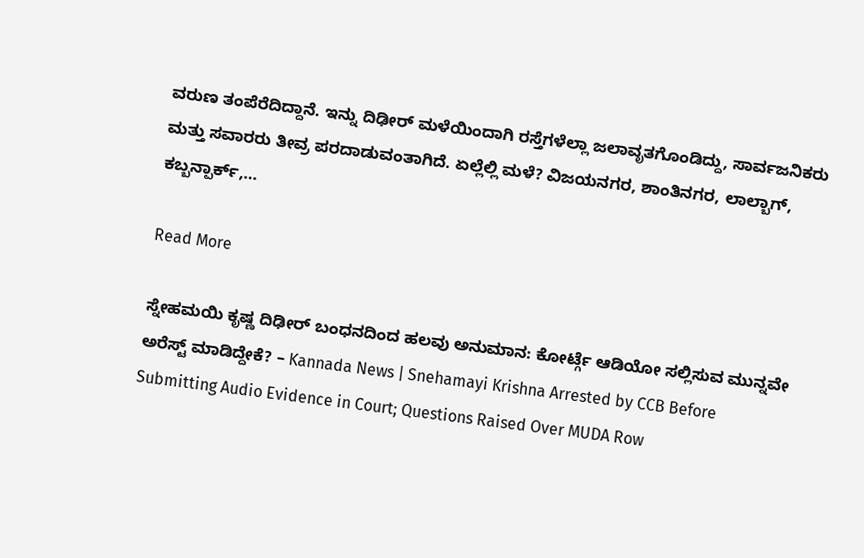ವರುಣ ತಂಪೆರೆದಿದ್ದಾನೆ. ಇನ್ನು ದಿಢೀರ್ ಮಳೆಯಿಂದಾಗಿ ರಸ್ತೆಗಳೆಲ್ಲಾ ಜಲಾವೃತಗೊಂಡಿದ್ದು, ಸಾರ್ವಜನಿಕರು ಮತ್ತು ಸವಾರರು ತೀವ್ರ ಪರದಾಡುವಂತಾಗಿದೆ. ಏಲ್ಲೆಲ್ಲಿ ಮಳೆ? ವಿಜಯನಗರ, ಶಾಂತಿನಗರ, ಲಾಲ್ಬಾಗ್, ಕಬ್ಬನ್ಪಾರ್ಕ್,…

Read More

ಸ್ನೇಹಮಯಿ ಕೃಷ್ಣ ದಿಢೀರ್ ಬಂಧನದಿಂದ ಹಲವು ಅನುಮಾನ: ಕೋರ್ಟ್ಗೆ ಆಡಿಯೋ ಸಲ್ಲಿಸುವ ಮುನ್ನವೇ ಅರೆಸ್ಟ್ ಮಾಡಿದ್ದೇಕೆ? – Kannada News | Snehamayi Krishna Arrested by CCB Before Submitting Audio Evidence in Court; Questions Raised Over MUDA Row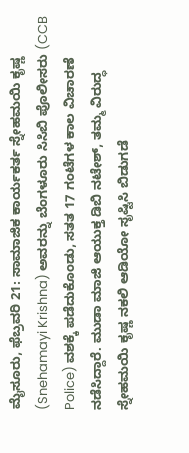ಮೈಸೂರು, ಫೆಬ್ರವರಿ 21: ಸಾಮಾಜಿಕ ಕಾರ್ಯಕರ್ತ ಸ್ನೇಹಮಯಿ ಕೃಷ್ಣ (Snehamayi Krishna) ಅವರನ್ನು ಬೆಂಗಳೂರು ಸಿಸಿಬಿ ಪೊಲೀಸರು (CCB Police) ವಶಕ್ಕೆ ಪಡೆದುಕೊಂಡು, ಸತತ 17 ಗಂಟೆಗಳ ಕಾಲ ವಿಚಾರಣೆ ನಡೆಸಿದ್ದಾರೆ. ಮುಡಾ ಮಾಜಿ ಆಯುಕ್ತ ಡಿಬಿ ನಟೇಶ್, ತಮ್ಮ ವಿರುದ್ಧ ಸ್ನೇಹಮಯಿ ಕೃಷ್ಣ ನಕಲಿ ಆಡಿಯೋ ಸೃಷ್ಟಿಸಿ ಬಿಡುಗಡೆ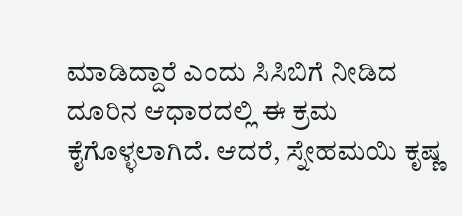ಮಾಡಿದ್ದಾರೆ ಎಂದು ಸಿಸಿಬಿಗೆ ನೀಡಿದ ದೂರಿನ ಆಧಾರದಲ್ಲಿ ಈ ಕ್ರಮ ಕೈಗೊಳ್ಳಲಾಗಿದೆ. ಆದರೆ, ಸ್ನೇಹಮಯಿ ಕೃಷ್ಣ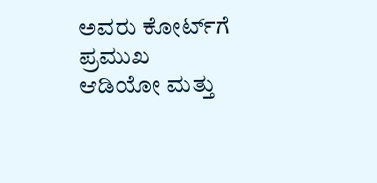ಅವರು ಕೋರ್ಟ್‌ಗೆ ಪ್ರಮುಖ ಆಡಿಯೋ ಮತ್ತು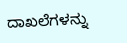ದಾಖಲೆಗಳನ್ನು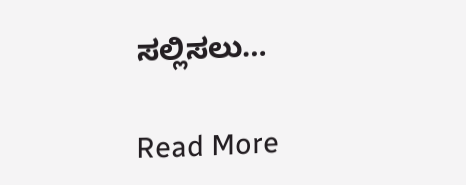ಸಲ್ಲಿಸಲು…

Read More